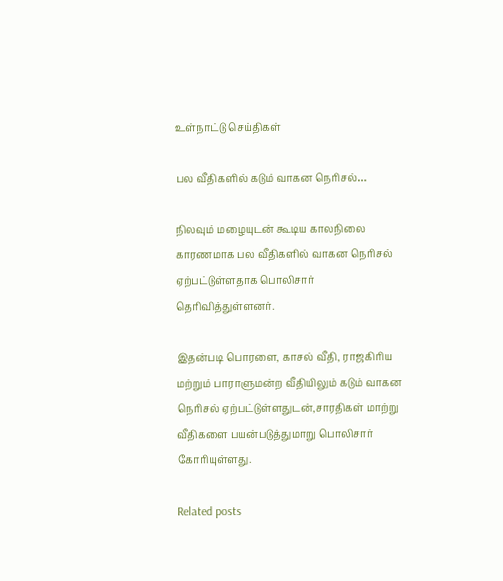உள்நாட்டு செய்திகள்

பல வீதிகளில் கடும் வாகன நெரிசல்…

நிலவும் மழையுடன் கூடிய காலநிலை காரணமாக பல வீதிகளில் வாகன நெரிசல் ஏற்பட்டுள்ளதாக பொலிசார் தெரிவித்துள்ளனர்.

இதன்படி பொரளை, காசல் வீதி, ராஜகிரிய மற்றும் பாராளுமன்ற வீதியிலும் கடும் வாகன நெரிசல் ஏற்பட்டுள்ளதுடன்,சாரதிகள் மாற்று வீதிகளை பயன்படுத்துமாறு பொலிசார் கோரியுள்ளது.

Related posts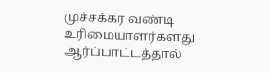முச்சக்கர வண்டி உரிமையாளர்களது ஆர்ப்பாட்டத்தால்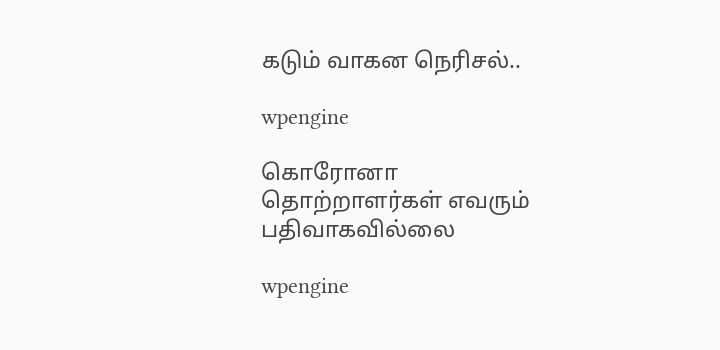கடும் வாகன நெரிசல்..

wpengine

கொரோனா தொற்றாளர்கள் எவரும் பதிவாகவில்லை

wpengine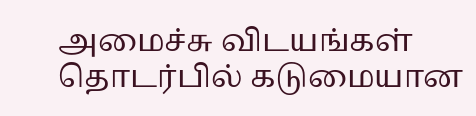அமைச்சு விடயங்கள் தொடர்பில் கடுமையான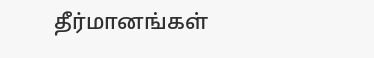தீர்மானங்கள்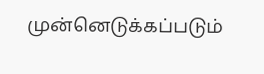முன்னெடுக்கப்படும்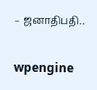– ஜனாதிபதி..

wpengine